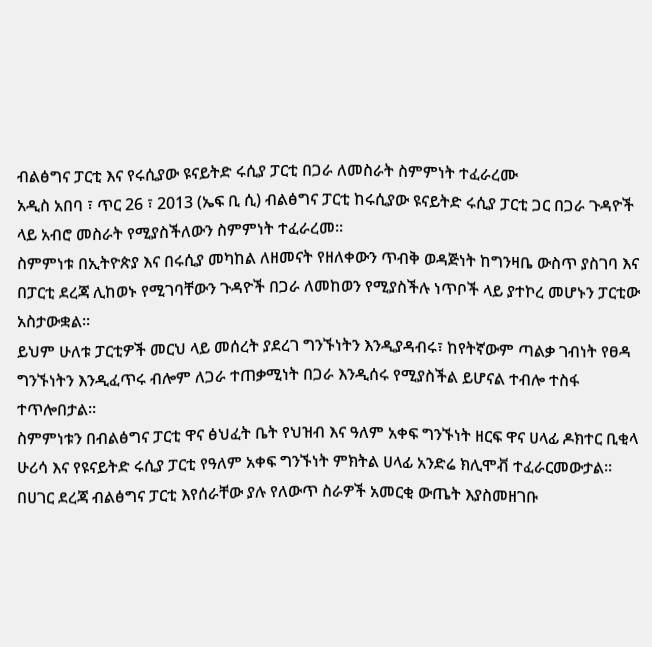ብልፅግና ፓርቲ እና የሩሲያው ዩናይትድ ሩሲያ ፓርቲ በጋራ ለመስራት ስምምነት ተፈራረሙ
አዲስ አበባ ፣ ጥር 26 ፣ 2013 (ኤፍ ቢ ሲ) ብልፅግና ፓርቲ ከሩሲያው ዩናይትድ ሩሲያ ፓርቲ ጋር በጋራ ጉዳዮች ላይ አብሮ መስራት የሚያስችለውን ስምምነት ተፈራረመ።
ስምምነቱ በኢትዮጵያ እና በሩሲያ መካከል ለዘመናት የዘለቀውን ጥብቅ ወዳጅነት ከግንዛቤ ውስጥ ያስገባ እና በፓርቲ ደረጃ ሊከወኑ የሚገባቸውን ጉዳዮች በጋራ ለመከወን የሚያስችሉ ነጥቦች ላይ ያተኮረ መሆኑን ፓርቲው አስታውቋል።
ይህም ሁለቱ ፓርቲዎች መርህ ላይ መሰረት ያደረገ ግንኙነትን እንዲያዳብሩ፣ ከየትኛውም ጣልቃ ገብነት የፀዳ ግንኙነትን እንዲፈጥሩ ብሎም ለጋራ ተጠቃሚነት በጋራ እንዲሰሩ የሚያስችል ይሆናል ተብሎ ተስፋ ተጥሎበታል።
ስምምነቱን በብልፅግና ፓርቲ ዋና ፅህፈት ቤት የህዝብ እና ዓለም አቀፍ ግንኙነት ዘርፍ ዋና ሀላፊ ዶክተር ቢቂላ ሁሪሳ እና የዩናይትድ ሩሲያ ፓርቲ የዓለም አቀፍ ግንኙነት ምክትል ሀላፊ አንድሬ ክሊሞቭ ተፈራርመውታል፡፡
በሀገር ደረጃ ብልፅግና ፓርቲ እየሰራቸው ያሉ የለውጥ ስራዎች አመርቂ ውጤት እያስመዘገቡ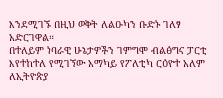እንደሚገኙ በዚህ ወቅት ለልዑካን ቡድኑ ገለፃ አድርገዋል።
በተለይም ነባራዊ ሁኔታዎችን ገምግሞ ብልፅግና ፓርቲ እየተከተለ የሚገኘው አማካይ የፖለቲካ ርዕዮተ አለም ለኢትዮጵያ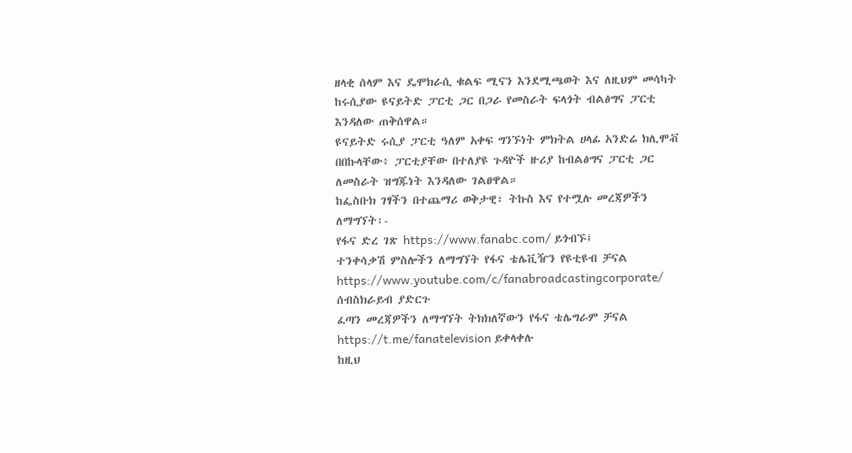ዘላቂ ሰላም እና ዴሞክራሲ ቁልፍ ሚናን እንደሚጫወት እና ለዚህም መሳካት ከሩሲያው ዩናይትድ ፓርቲ ጋር በጋራ የመስራት ፍላጎት ብልፅግና ፓርቲ እንዳለው ጠቅሰዋል።
ዩናይትድ ሩሲያ ፓርቲ ዓለም አቀፍ ግንኙነት ምክትል ሀላፊ አንድሬ ክሊሞቭ በበኩላቸው፥ ፓርቲያቸው በተለያዩ ጉዳዮች ዙሪያ ከብልፅግና ፓርቲ ጋር ለመስራት ዝግጁነት እንዳለው ገልፀዋል።
ከፌስቡክ ገፃችን በተጨማሪ ወቅታዊ፣ ትኩስ እና የተሟሉ መረጃዎችን ለማግኘት፡-
የፋና ድረ ገጽ https://www.fanabc.com/ ይጎብኙ፤
ተንቀሳቃሽ ምስሎችን ለማግኘት የፋና ቴሌቪዥን የዩቲዩብ ቻናል https://www.youtube.com/c/fanabroadcastingcorporate/ ሰብስክራይብ ያድርጉ
ፈጣን መረጃዎችን ለማግኘት ትክክለኛውን የፋና ቴሌግራም ቻናል https://t.me/fanatelevision ይቀላቀሉ
ከዚህ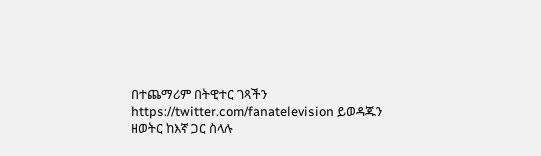በተጨማሪም በትዊተር ገጻችን https://twitter.com/fanatelevision ይወዳጁን
ዘወትር ከእኛ ጋር ስላሉ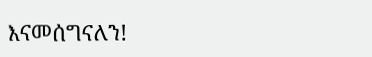እናመሰግናለን!